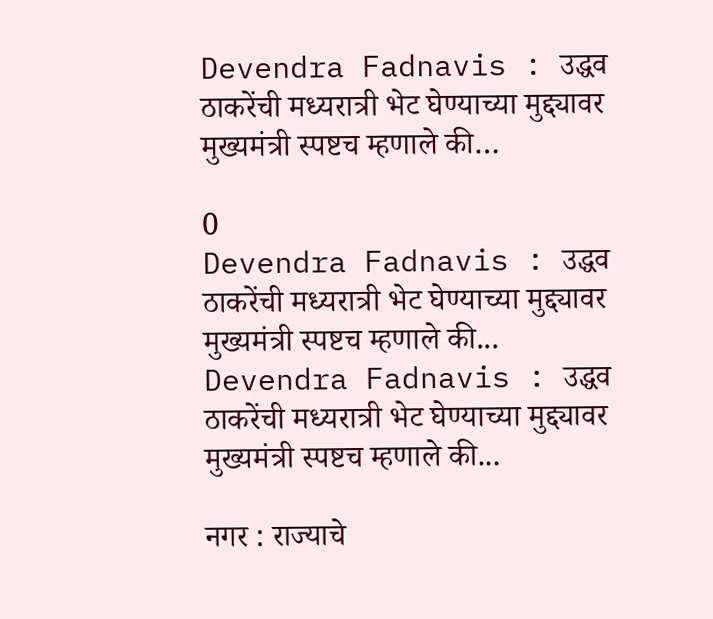Devendra Fadnavis : उद्धव ठाकरेंची मध्यरात्री भेट घेण्याच्या मुद्द्यावर मुख्यमंत्री स्पष्टच म्हणाले की…

0
Devendra Fadnavis : उद्धव ठाकरेंची मध्यरात्री भेट घेण्याच्या मुद्द्यावर मुख्यमंत्री स्पष्टच म्हणाले की...
Devendra Fadnavis : उद्धव ठाकरेंची मध्यरात्री भेट घेण्याच्या मुद्द्यावर मुख्यमंत्री स्पष्टच म्हणाले की...

नगर : राज्याचे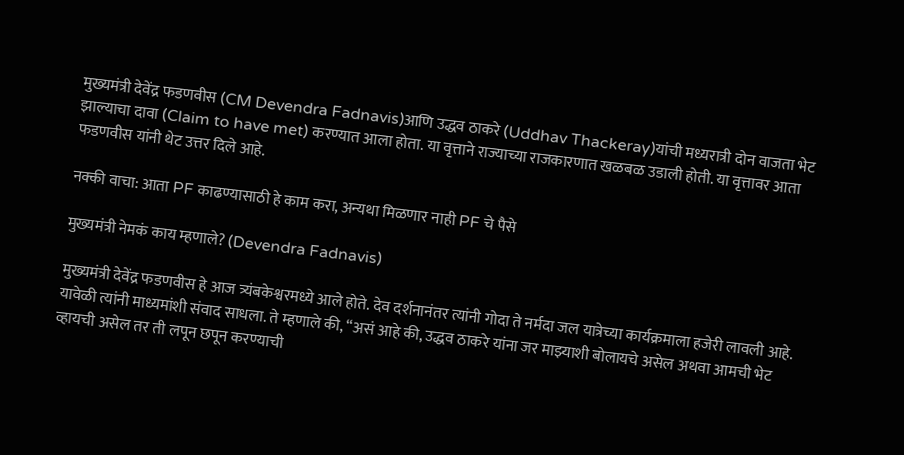मुख्यमंत्री देवेंद्र फडणवीस (CM Devendra Fadnavis)आणि उद्धव ठाकरे (Uddhav Thackeray)यांची मध्यरात्री दोन वाजता भेट झाल्याचा दावा (Claim to have met) करण्यात आला होता. या वृत्ताने राज्याच्या राजकारणात खळबळ उडाली होती. या वृत्तावर आता फडणवीस यांनी थेट उत्तर दिले आहे.

नक्की वाचा: आता PF काढण्यासाठी हे काम करा, अन्यथा मिळणार नाही PF चे पैसे

मुख्यमंत्री नेमकं काय म्हणाले? (Devendra Fadnavis)

मुख्यमंत्री देवेंद्र फडणवीस हे आज त्र्यंबकेश्वरमध्ये आले होते. देव दर्शनानंतर त्यांनी गोदा ते नर्मदा जल यात्रेच्या कार्यक्रमाला हजेरी लावली आहे. यावेळी त्यांनी माध्यमांशी संवाद साधला. ते म्हणाले की, “असं आहे की, उद्धव ठाकरे यांना जर माझ्याशी बोलायचे असेल अथवा आमची भेट व्हायची असेल तर ती लपून छपून करण्याची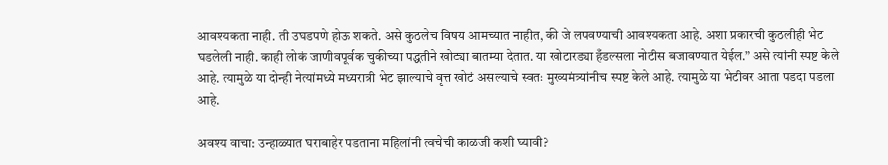आवश्यकता नाही. ती उघडपणे होऊ शकते. असे कुठलेच विषय आमच्यात नाहीत, की जे लपवण्याची आवश्यकता आहे. अशा प्रकारची कुठलीही भेट घडलेली नाही. काही लोकं जाणीवपूर्वक चुकीच्या पद्धतीने खोट्या बातम्या देतात. या खोटारड्या हँडल्सला नोटीस बजावण्यात येईल.” असे त्यांनी स्पष्ट केले आहे. त्यामुळे या दोन्ही नेत्यांमध्ये मध्यरात्री भेट झाल्याचे वृत्त खोटं असल्याचे स्वतः मुख्यमंत्र्यांनीच स्पष्ट केले आहे. त्यामुळे या भेटीवर आता पडदा पडला आहे.

अवश्य वाचा: उन्हाळ्यात घराबाहेर पडताना महिलांनी त्वचेची काळजी कशी घ्यावी?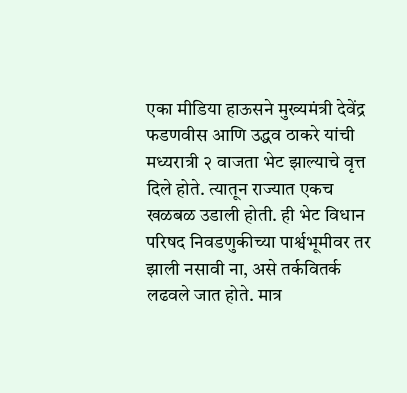एका मीडिया हाऊसने मुख्यमंत्री देवेंद्र फडणवीस आणि उद्धव ठाकरे यांची मध्यरात्री २ वाजता भेट झाल्याचे वृत्त दिले होते. त्यातून राज्यात एकच खळबळ उडाली होती. ही भेट विधान परिषद निवडणुकीच्या पार्श्वभूमीवर तर झाली नसावी ना, असे तर्कवितर्क लढवले जात होते. मात्र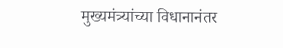मुख्यमंत्र्यांच्या विधानानंतर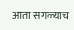आता सगळ्याच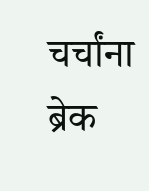चर्चांना ब्रेक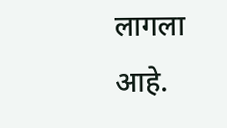लागला आहे.